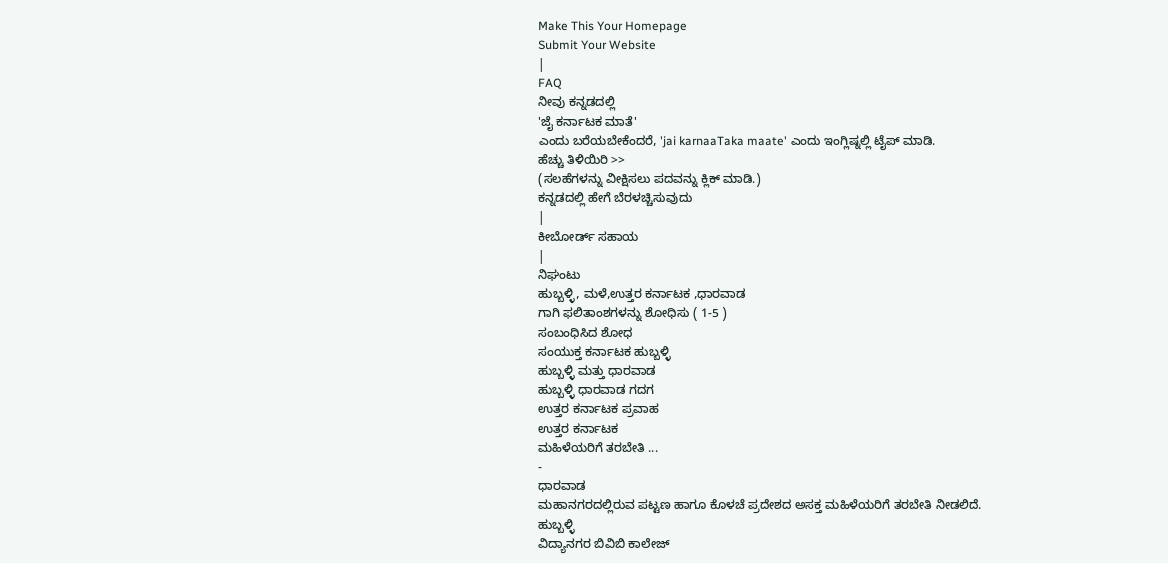Make This Your Homepage
Submit Your Website
|
FAQ
ನೀವು ಕನ್ನಡದಲ್ಲಿ
'ಜೈ ಕರ್ನಾಟಕ ಮಾತೆ'
ಎಂದು ಬರೆಯಬೇಕೆಂದರೆ, 'jai karnaaTaka maate' ಎಂದು ಇಂಗ್ಲಿಷ್ನಲ್ಲಿ ಟೈಪ್ ಮಾಡಿ.
ಹೆಚ್ಚು ತಿಳಿಯಿರಿ >>
(ಸಲಹೆಗಳನ್ನು ವೀಕ್ಷಿಸಲು ಪದವನ್ನು ಕ್ಲಿಕ್ ಮಾಡಿ.)
ಕನ್ನಡದಲ್ಲಿ ಹೇಗೆ ಬೆರಳಚ್ಚಿಸುವುದು
|
ಕೀಬೋರ್ಡ್ ಸಹಾಯ
|
ನಿಘಂಟು
ಹುಬ್ಬಳ್ಳಿ, ಮಳೆ,ಉತ್ತರ ಕರ್ನಾಟಕ ,ಧಾರವಾಡ
ಗಾಗಿ ಫಲಿತಾಂಶಗಳನ್ನು ಶೋಧಿಸು ( 1-5 )
ಸಂಬಂಧಿಸಿದ ಶೋಧ
ಸಂಯುಕ್ತ ಕರ್ನಾಟಕ ಹುಬ್ಬಳ್ಳಿ
ಹುಬ್ಬಳ್ಳಿ ಮತ್ತು ಧಾರವಾಡ
ಹುಬ್ಬಳ್ಳಿ ಧಾರವಾಡ ಗದಗ
ಉತ್ತರ ಕರ್ನಾಟಕ ಪ್ರವಾಹ
ಉತ್ತರ ಕರ್ನಾಟಕ
ಮಹಿಳೆಯರಿಗೆ ತರಬೇತಿ ...
-
ಧಾರವಾಡ
ಮಹಾನಗರದಲ್ಲಿರುವ ಪಟ್ಟಣ ಹಾಗೂ ಕೊಳಚೆ ಪ್ರದೇಶದ ಅಸಕ್ತ ಮಹಿಳೆಯರಿಗೆ ತರಬೇತಿ ನೀಡಲಿದೆ.
ಹುಬ್ಬಳ್ಳಿ
ವಿದ್ಯಾನಗರ ಬಿವಿಬಿ ಕಾಲೇಜ್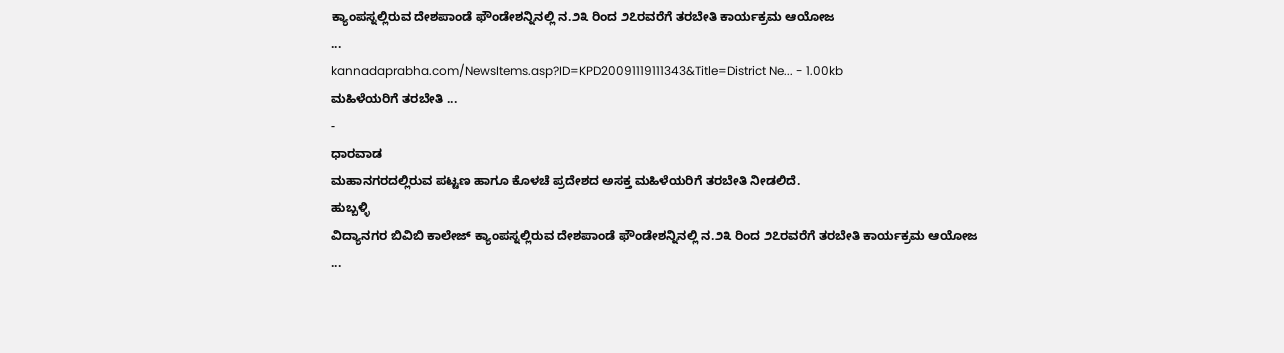ಕ್ಯಾಂಪಸ್ನಲ್ಲಿರುವ ದೇಶಪಾಂಡೆ ಫೌಂಡೇಶನ್ನಿನಲ್ಲಿ ನ.೨೩ ರಿಂದ ೨೭ರವರೆಗೆ ತರಬೇತಿ ಕಾರ್ಯಕ್ರಮ ಆಯೋಜ
...
kannadaprabha.com/NewsItems.asp?ID=KPD20091119111343&Title=District Ne... - 1.00kb
ಮಹಿಳೆಯರಿಗೆ ತರಬೇತಿ ...
-
ಧಾರವಾಡ
ಮಹಾನಗರದಲ್ಲಿರುವ ಪಟ್ಟಣ ಹಾಗೂ ಕೊಳಚೆ ಪ್ರದೇಶದ ಅಸಕ್ತ ಮಹಿಳೆಯರಿಗೆ ತರಬೇತಿ ನೀಡಲಿದೆ.
ಹುಬ್ಬಳ್ಳಿ
ವಿದ್ಯಾನಗರ ಬಿವಿಬಿ ಕಾಲೇಜ್ ಕ್ಯಾಂಪಸ್ನಲ್ಲಿರುವ ದೇಶಪಾಂಡೆ ಫೌಂಡೇಶನ್ನಿನಲ್ಲಿ ನ.೨೩ ರಿಂದ ೨೭ರವರೆಗೆ ತರಬೇತಿ ಕಾರ್ಯಕ್ರಮ ಆಯೋಜ
...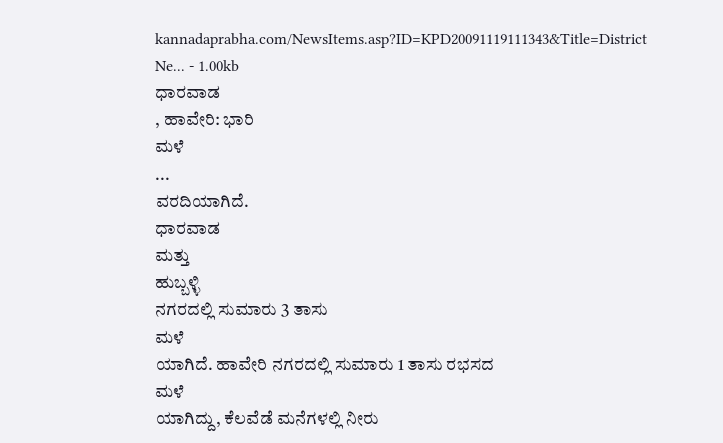kannadaprabha.com/NewsItems.asp?ID=KPD20091119111343&Title=District Ne... - 1.00kb
ಧಾರವಾಡ
, ಹಾವೇರಿ: ಭಾರಿ
ಮಳೆ
...
ವರದಿಯಾಗಿದೆ.
ಧಾರವಾಡ
ಮತ್ತು
ಹುಬ್ಬಳ್ಳಿ
ನಗರದಲ್ಲಿ ಸುಮಾರು 3 ತಾಸು
ಮಳೆ
ಯಾಗಿದೆ. ಹಾವೇರಿ ನಗರದಲ್ಲಿ ಸುಮಾರು 1 ತಾಸು ರಭಸದ
ಮಳೆ
ಯಾಗಿದ್ದು, ಕೆಲವೆಡೆ ಮನೆಗಳಲ್ಲಿ ನೀರು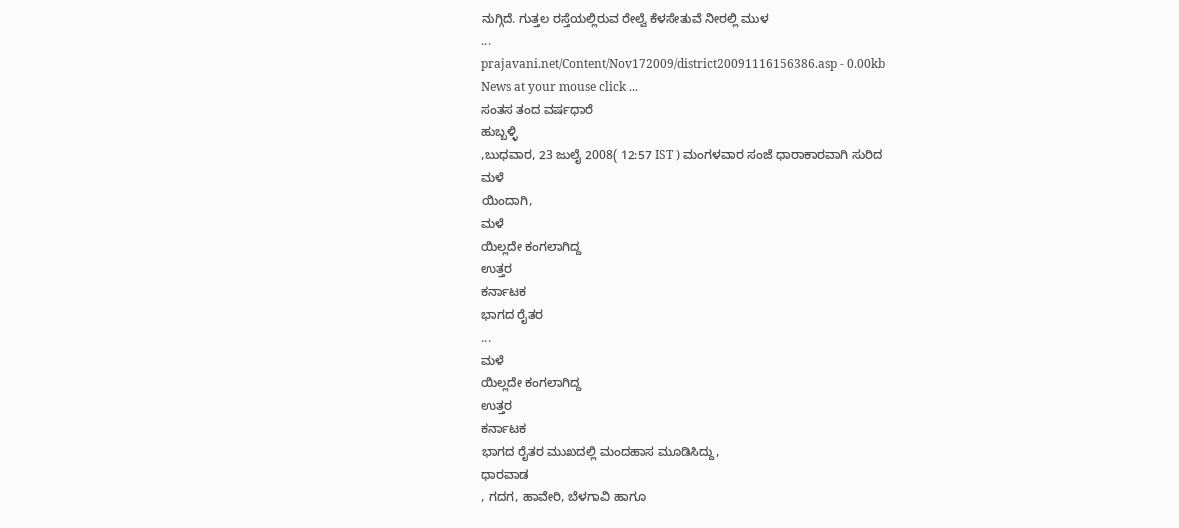ನುಗ್ಗಿದೆ. ಗುತ್ತಲ ರಸ್ತೆಯಲ್ಲಿರುವ ರೇಲ್ವೆ ಕೆಳಸೇತುವೆ ನೀರಲ್ಲಿ ಮುಳ
...
prajavani.net/Content/Nov172009/district20091116156386.asp - 0.00kb
News at your mouse click ...
ಸಂತಸ ತಂದ ವರ್ಷಧಾರೆ
ಹುಬ್ಬಳ್ಳಿ
,ಬುಧವಾರ, 23 ಜುಲೈ 2008( 12:57 IST ) ಮಂಗಳವಾರ ಸಂಜೆ ಧಾರಾಕಾರವಾಗಿ ಸುರಿದ
ಮಳೆ
ಯಿಂದಾಗಿ,
ಮಳೆ
ಯಿಲ್ಲದೇ ಕಂಗಲಾಗಿದ್ದ
ಉತ್ತರ
ಕರ್ನಾಟಕ
ಭಾಗದ ರೈತರ
...
ಮಳೆ
ಯಿಲ್ಲದೇ ಕಂಗಲಾಗಿದ್ದ
ಉತ್ತರ
ಕರ್ನಾಟಕ
ಭಾಗದ ರೈತರ ಮುಖದಲ್ಲಿ ಮಂದಹಾಸ ಮೂಡಿಸಿದ್ದು,
ಧಾರವಾಡ
, ಗದಗ, ಹಾವೇರಿ, ಬೆಳಗಾವಿ ಹಾಗೂ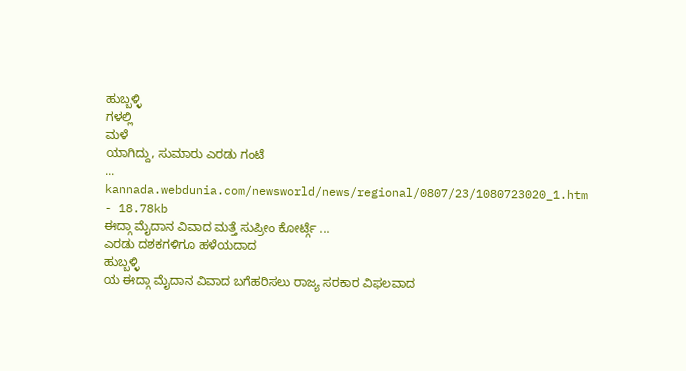ಹುಬ್ಬಳ್ಳಿ
ಗಳಲ್ಲಿ
ಮಳೆ
ಯಾಗಿದ್ದು, ಸುಮಾರು ಎರಡು ಗಂಟೆ
...
kannada.webdunia.com/newsworld/news/regional/0807/23/1080723020_1.htm - 18.78kb
ಈದ್ಗಾ ಮೈದಾನ ವಿವಾದ ಮತ್ತೆ ಸುಪ್ರೀಂ ಕೋರ್ಟ್ಗೆ ...
ಎರಡು ದಶಕಗಳಿಗೂ ಹಳೆಯದಾದ
ಹುಬ್ಬಳ್ಳಿ
ಯ ಈದ್ಗಾ ಮೈದಾನ ವಿವಾದ ಬಗೆಹರಿಸಲು ರಾಜ್ಯ ಸರಕಾರ ವಿಫಲವಾದ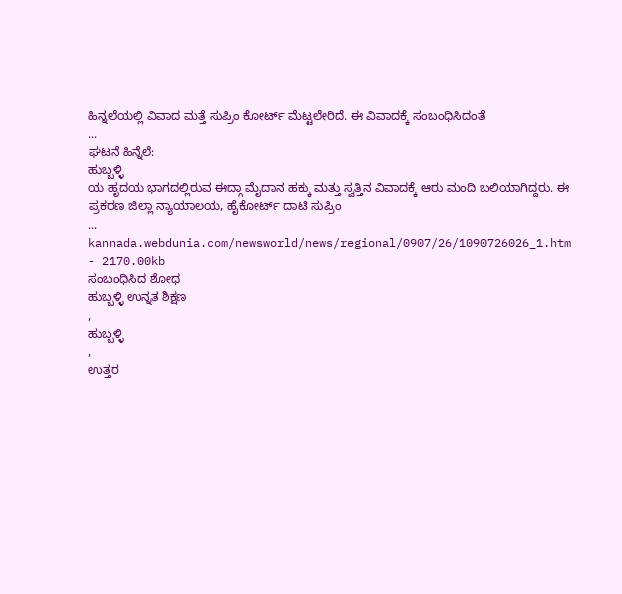ಹಿನ್ನಲೆಯಲ್ಲಿ ವಿವಾದ ಮತ್ತೆ ಸುಪ್ರಿಂ ಕೋರ್ಟ್ ಮೆಟ್ಟಲೇರಿದೆ. ಈ ವಿವಾದಕ್ಕೆ ಸಂಬಂಧಿಸಿದಂತೆ
...
ಘಟನೆ ಹಿನ್ನೆಲೆ:
ಹುಬ್ಬಳ್ಳಿ
ಯ ಹೃದಯ ಭಾಗದಲ್ಲಿರುವ ಈದ್ಗಾ ಮೈದಾನ ಹಕ್ಕು ಮತ್ತು ಸ್ವತ್ತಿನ ವಿವಾದಕ್ಕೆ ಆರು ಮಂದಿ ಬಲಿಯಾಗಿದ್ದರು. ಈ ಪ್ರಕರಣ ಜಿಲ್ಲಾ ನ್ಯಾಯಾಲಯ, ಹೈಕೋರ್ಟ್ ದಾಟಿ ಸುಪ್ರಿಂ
...
kannada.webdunia.com/newsworld/news/regional/0907/26/1090726026_1.htm - 2170.00kb
ಸಂಬಂಧಿಸಿದ ಶೋಧ
ಹುಬ್ಬಳ್ಳಿ ಉನ್ನತ ಶಿಕ್ಷಣ
,
ಹುಬ್ಬಳ್ಳಿ
,
ಉತ್ತರ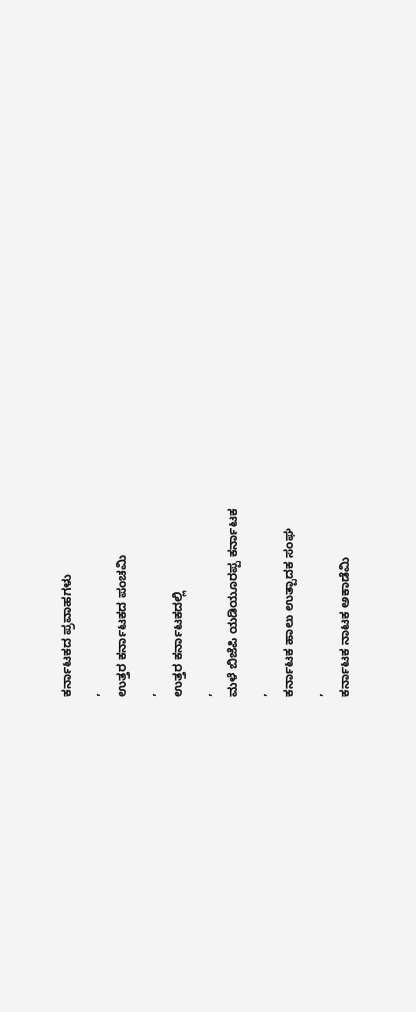ಕರ್ನಾಟಕದ ಪ್ರವಾಹಗಳು
,
ಉತ್ತರ ಕರ್ನಾಟಕದ ಪಂಚಮಿ
,
ಉತ್ತರ ಕರ್ನಾಟಕದಲ್ಲಿ
,
ಮಳೆ ಬಿಜೆಪಿ ಯಡಿಯೂರಪ್ಪ ಕರ್ನಾಟಕ
,
ಕರ್ನಾಟಕ ಹಾಲು ಉತ್ಪಾದಕ ಸಂಘ
,
ಕರ್ನಾಟಕ ನಾಟಕ ಅಕಾಡೆಮಿ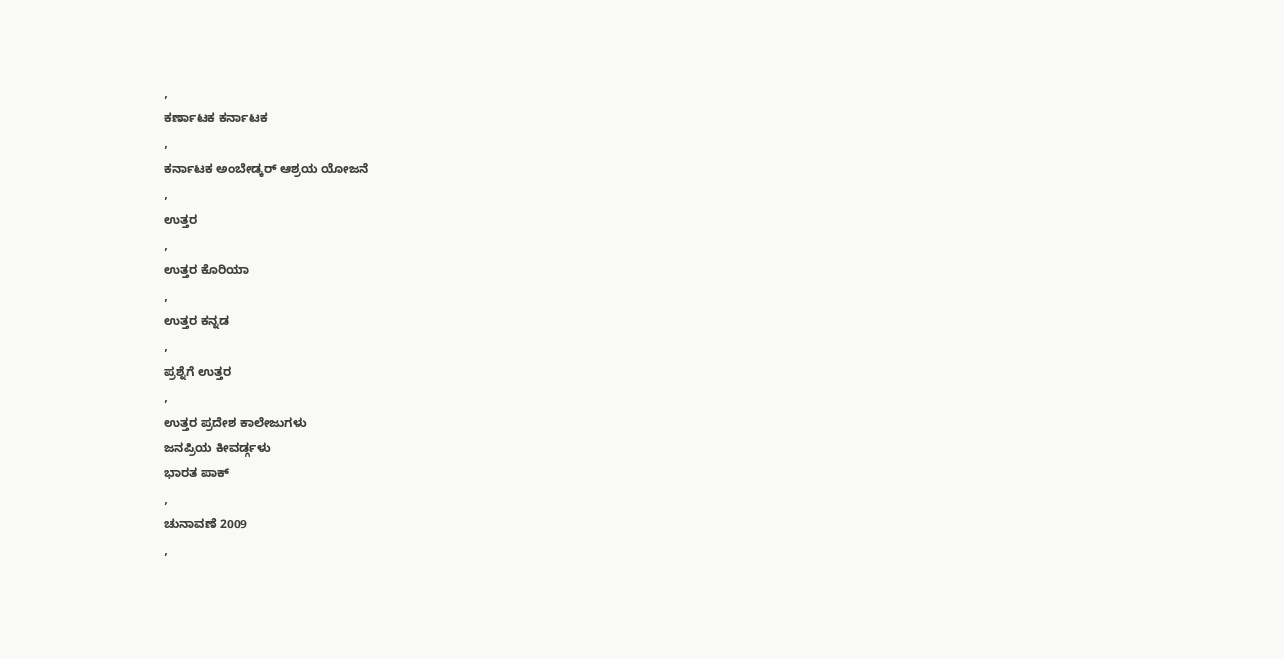,
ಕರ್ಣಾಟಕ ಕರ್ನಾಟಕ
,
ಕರ್ನಾಟಕ ಅಂಬೇಡ್ಕರ್ ಆಶ್ರಯ ಯೋಜನೆ
,
ಉತ್ತರ
,
ಉತ್ತರ ಕೊರಿಯಾ
,
ಉತ್ತರ ಕನ್ನಡ
,
ಪ್ರಶ್ನೆಗೆ ಉತ್ತರ
,
ಉತ್ತರ ಪ್ರದೇಶ ಕಾಲೇಜುಗಳು
ಜನಪ್ರಿಯ ಕೀವರ್ಡ್ಗಳು
ಭಾರತ ಪಾಕ್
,
ಚುನಾವಣೆ 2009
,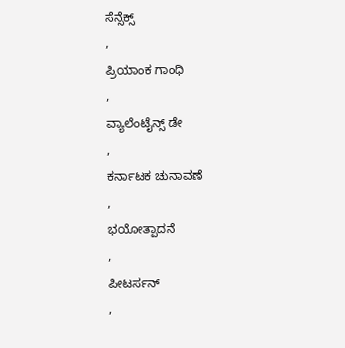ಸೆನ್ಸೆಕ್ಸ್
,
ಪ್ರಿಯಾಂಕ ಗಾಂಧಿ
,
ವ್ಯಾಲೆಂಟೈನ್ಸ್ ಡೇ
,
ಕರ್ನಾಟಕ ಚುನಾವಣೆ
,
ಭಯೋತ್ಪಾದನೆ
,
ಪೀಟರ್ಸನ್
,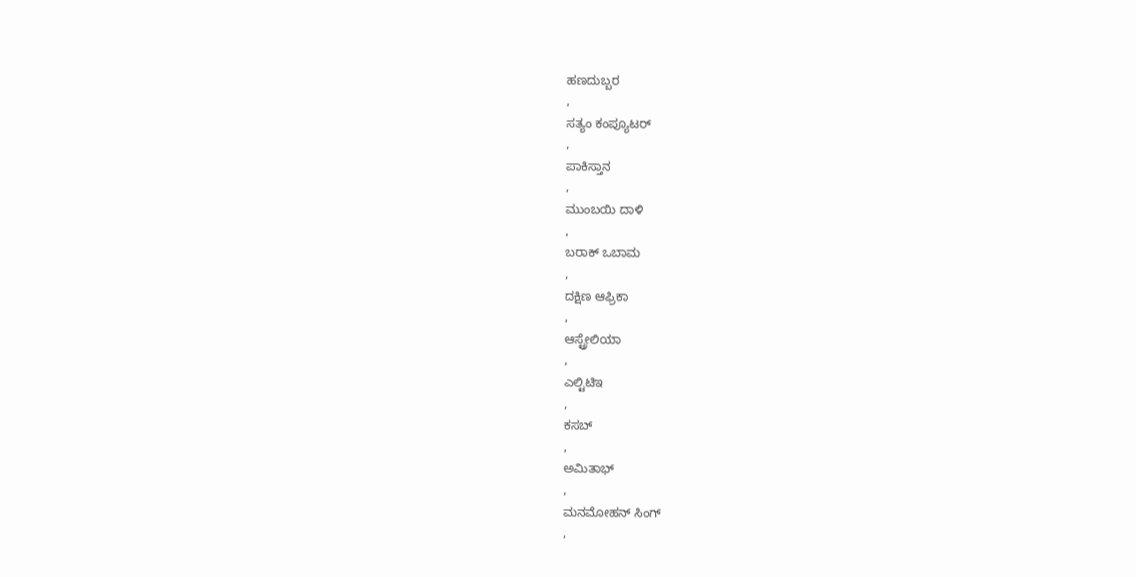ಹಣದುಬ್ಬರ
,
ಸತ್ಯಂ ಕಂಪ್ಯೂಟರ್
,
ಪಾಕಿಸ್ತಾನ
,
ಮುಂಬಯಿ ದಾಳಿ
,
ಬರಾಕ್ ಒಬಾಮ
,
ದಕ್ಷಿಣ ಆಫ್ರಿಕಾ
,
ಆಸ್ಟ್ರೇಲಿಯಾ
,
ಎಲ್ಟಿಟಿಇ
,
ಕಸಬ್
,
ಅಮಿತಾಭ್
,
ಮನಮೋಹನ್ ಸಿಂಗ್
,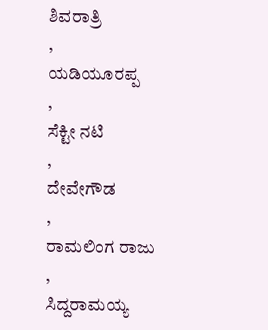ಶಿವರಾತ್ರಿ
,
ಯಡಿಯೂರಪ್ಪ
,
ಸೆಕ್ಟೀ ನಟಿ
,
ದೇವೇಗೌಡ
,
ರಾಮಲಿಂಗ ರಾಜು
,
ಸಿದ್ದರಾಮಯ್ಯ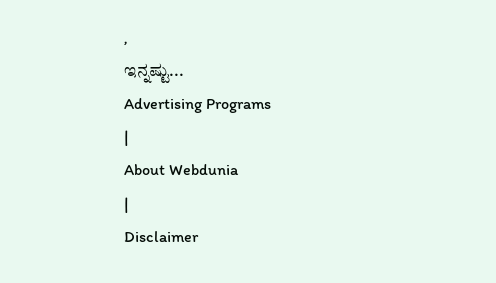,
ಇನ್ನಷ್ಟು...
Advertising Programs
|
About Webdunia
|
Disclaimer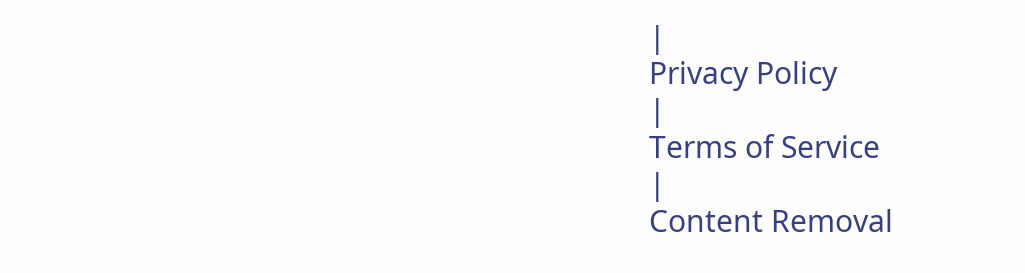|
Privacy Policy
|
Terms of Service
|
Content Removal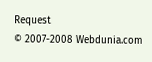Request
© 2007-2008 Webdunia.com